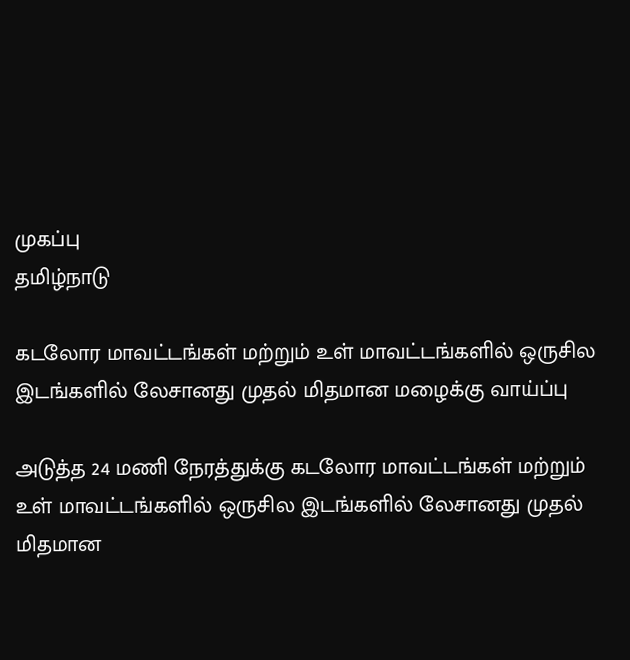முகப்பு
தமிழ்நாடு

கடலோர மாவட்டங்கள் மற்றும் உள் மாவட்டங்களில் ஒருசில இடங்களில் லேசானது முதல் மிதமான மழைக்கு வாய்ப்பு

அடுத்த 24 மணி நேரத்துக்கு கடலோர மாவட்டங்கள் மற்றும் உள் மாவட்டங்களில் ஒருசில இடங்களில் லேசானது முதல் மிதமான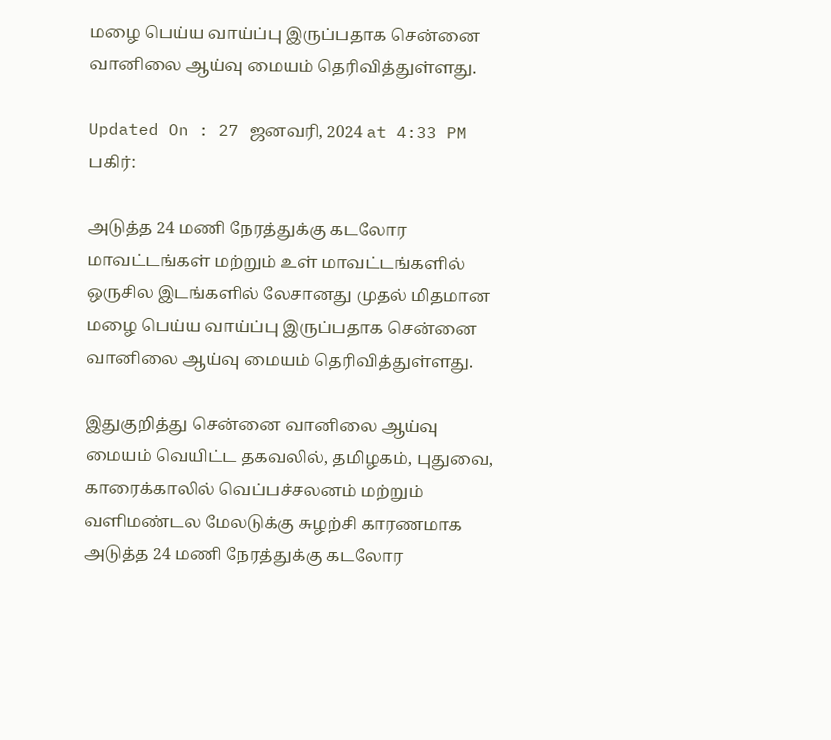மழை பெய்ய வாய்ப்பு இருப்பதாக சென்னை வானிலை ஆய்வு மையம் தெரிவித்துள்ளது.

Updated On : 27 ஜனவரி, 2024 at 4:33 PM
பகிர்:

அடுத்த 24 மணி நேரத்துக்கு கடலோர மாவட்டங்கள் மற்றும் உள் மாவட்டங்களில் ஒருசில இடங்களில் லேசானது முதல் மிதமான மழை பெய்ய வாய்ப்பு இருப்பதாக சென்னை வானிலை ஆய்வு மையம் தெரிவித்துள்ளது.

இதுகுறித்து சென்னை வானிலை ஆய்வு மையம் வெயிட்ட தகவலில், தமிழகம், புதுவை, காரைக்காலில் வெப்பச்சலனம் மற்றும் வளிமண்டல மேலடுக்கு சுழற்சி காரணமாக அடுத்த 24 மணி நேரத்துக்கு கடலோர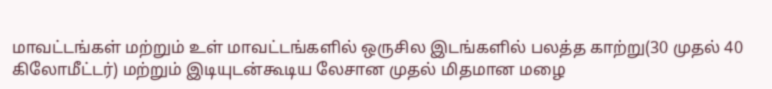மாவட்டங்கள் மற்றும் உள் மாவட்டங்களில் ஒருசில இடங்களில் பலத்த காற்று(30 முதல் 40 கிலோமீட்டர்) மற்றும் இடியுடன்கூடிய லேசான முதல் மிதமான மழை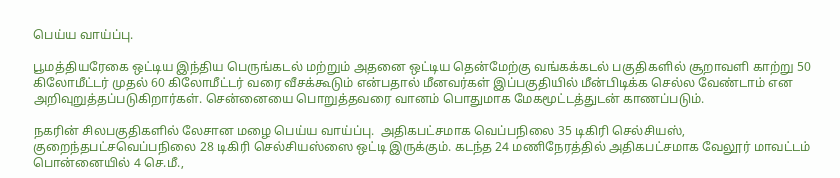பெய்ய வாய்ப்பு.

பூமத்தியரேகை ஒட்டிய இந்திய பெருங்கடல் மற்றும் அதனை ஒட்டிய தென்மேற்கு வங்கக்கடல் பகுதிகளில் சூறாவளி காற்று 50 கிலோமீட்டர் முதல் 60 கிலோமீட்டர் வரை வீசக்கூடும் என்பதால் மீனவர்கள் இப்பகுதியில் மீன்பிடிக்க செல்ல வேண்டாம் என அறிவுறுத்தப்படுகிறார்கள். சென்னையை பொறுத்தவரை வானம் பொதுமாக மேகமூட்டத்துடன் காணப்படும்.

நகரின் சிலபகுதிகளில் லேசான மழை பெய்ய வாய்ப்பு.  அதிகபட்சமாக வெப்பநிலை 35 டிகிரி செல்சியஸ், குறைந்தபட்சவெப்பநிலை 28 டிகிரி செல்சியஸ்ஸை ஒட்டி இருக்கும். கடந்த 24 மணிநேரத்தில் அதிகபட்சமாக வேலூர் மாவட்டம் பொன்னையில் 4 செ.மீ.,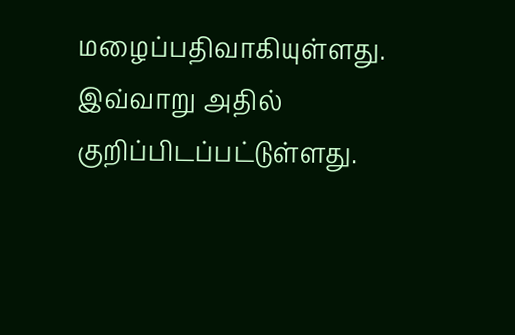மழைப்பதிவாகியுள்ளது. இவ்வாறு அதில் குறிப்பிடப்பட்டுள்ளது.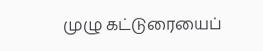முழு கட்டுரையைப்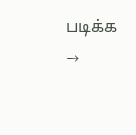படிக்க →